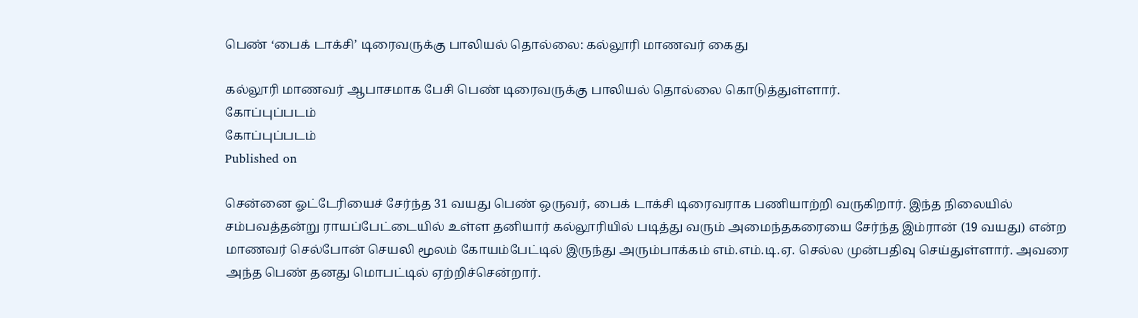பெண் ‘பைக் டாக்சி’ டிரைவருக்கு பாலியல் தொல்லை: கல்லூரி மாணவர் கைது

கல்லூரி மாணவர் ஆபாசமாக பேசி பெண் டிரைவருக்கு பாலியல் தொல்லை கொடுத்துள்ளார்.
கோப்புப்படம்
கோப்புப்படம்
Published on

சென்னை ஓட்டேரியைச் சேர்ந்த 31 வயது பெண் ஒருவர், பைக் டாக்சி டிரைவராக பணியாற்றி வருகிறார். இந்த நிலையில் சம்பவத்தன்று ராயப்பேட்டையில் உள்ள தனியார் கல்லூரியில் படித்து வரும் அமைந்தகரையை சேர்ந்த இம்ரான் (19 வயது) என்ற மாணவர் செல்போன் செயலி மூலம் கோயம்பேட்டில் இருந்து அரும்பாக்கம் எம்.எம்.டி.ஏ. செல்ல முன்பதிவு செய்துள்ளார். அவரை அந்த பெண் தனது மொபட்டில் ஏற்றிச்சென்றார்.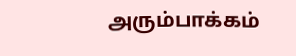அரும்பாக்கம்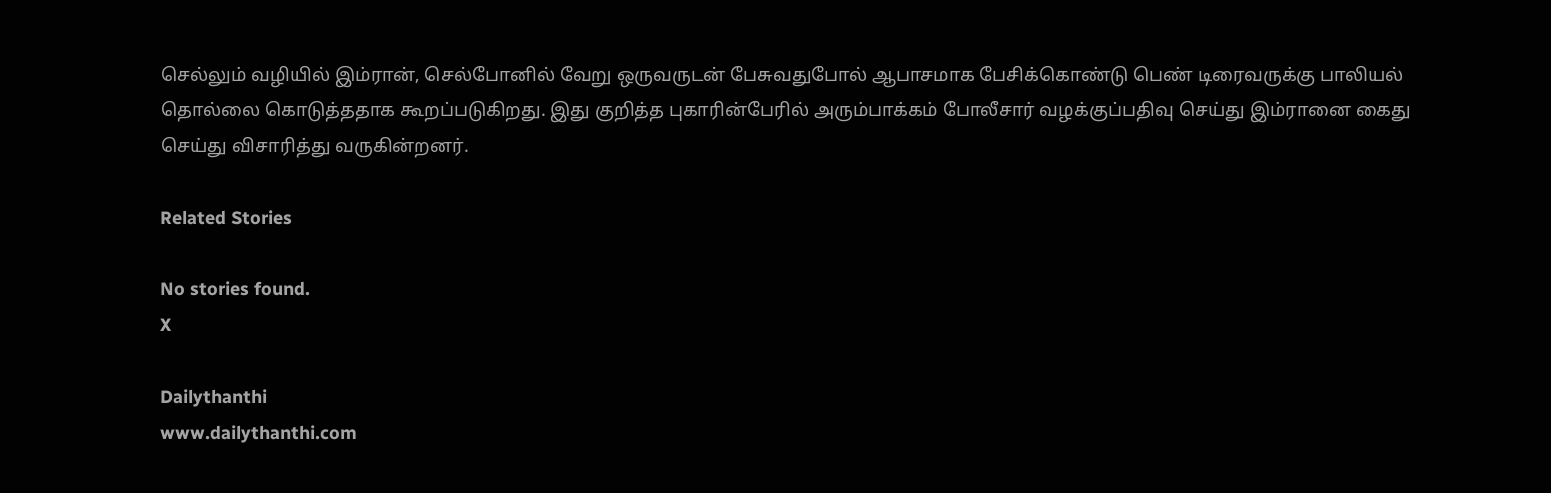செல்லும் வழியில் இம்ரான், செல்போனில் வேறு ஒருவருடன் பேசுவதுபோல் ஆபாசமாக பேசிக்கொண்டு பெண் டிரைவருக்கு பாலியல் தொல்லை கொடுத்ததாக கூறப்படுகிறது. இது குறித்த புகாரின்பேரில் அரும்பாக்கம் போலீசார் வழக்குப்பதிவு செய்து இம்ரானை கைது செய்து விசாரித்து வருகின்றனர்.

Related Stories

No stories found.
X

Dailythanthi
www.dailythanthi.com